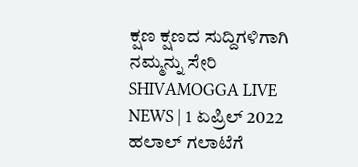ಕ್ಷಣ ಕ್ಷಣದ ಸುದ್ದಿಗಳಿಗಾಗಿ ನಮ್ಮನ್ನು ಸೇರಿ
SHIVAMOGGA LIVE NEWS | 1 ಏಪ್ರಿಲ್ 2022
ಹಲಾಲ್ ಗಲಾಟೆಗೆ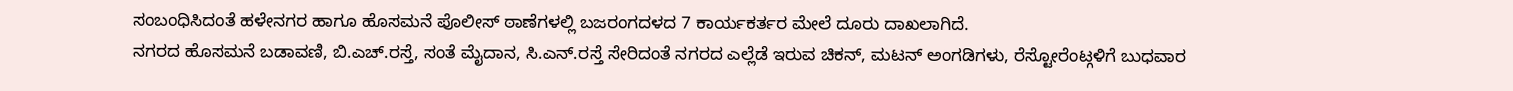ಸಂಬಂಧಿಸಿದಂತೆ ಹಳೇನಗರ ಹಾಗೂ ಹೊಸಮನೆ ಪೊಲೀಸ್ ಠಾಣೆಗಳಲ್ಲಿ ಬಜರಂಗದಳದ 7 ಕಾರ್ಯಕರ್ತರ ಮೇಲೆ ದೂರು ದಾಖಲಾಗಿದೆ.
ನಗರದ ಹೊಸಮನೆ ಬಡಾವಣಿ, ಬಿ.ಎಚ್.ರಸ್ತೆ, ಸಂತೆ ಮೈದಾನ, ಸಿ.ಎನ್.ರಸ್ತೆ ಸೇರಿದಂತೆ ನಗರದ ಎಲ್ಲೆಡೆ ಇರುವ ಚಿಕನ್, ಮಟನ್ ಅಂಗಡಿಗಳು, ರೆಸ್ಟೋರೆಂಟ್ಗಳಿಗೆ ಬುಧವಾರ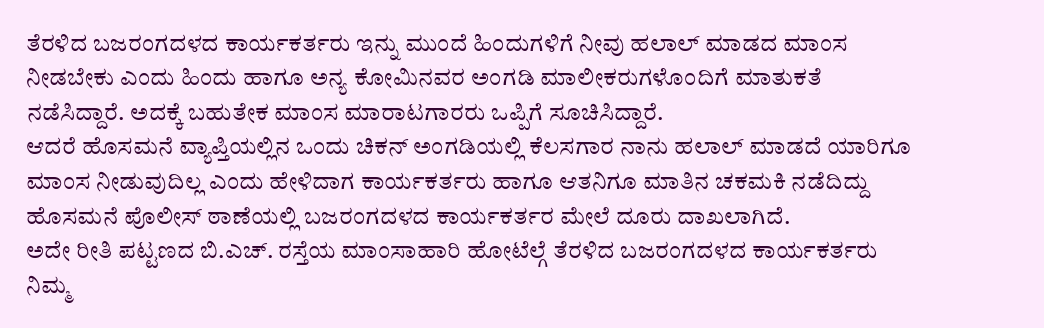ತೆರಳಿದ ಬಜರಂಗದಳದ ಕಾರ್ಯಕರ್ತರು ಇನ್ನು ಮುಂದೆ ಹಿಂದುಗಳಿಗೆ ನೀವು ಹಲಾಲ್ ಮಾಡದ ಮಾಂಸ ನೀಡಬೇಕು ಎಂದು ಹಿಂದು ಹಾಗೂ ಅನ್ಯ ಕೋಮಿನವರ ಅಂಗಡಿ ಮಾಲೀಕರುಗಳೊಂದಿಗೆ ಮಾತುಕತೆ ನಡೆಸಿದ್ದಾರೆ. ಅದಕ್ಕೆ ಬಹುತೇಕ ಮಾಂಸ ಮಾರಾಟಗಾರರು ಒಪ್ಪಿಗೆ ಸೂಚಿಸಿದ್ದಾರೆ.
ಆದರೆ ಹೊಸಮನೆ ವ್ಯಾಪ್ತಿಯಲ್ಲಿನ ಒಂದು ಚಿಕನ್ ಅಂಗಡಿಯಲ್ಲಿ ಕೆಲಸಗಾರ ನಾನು ಹಲಾಲ್ ಮಾಡದೆ ಯಾರಿಗೂ ಮಾಂಸ ನೀಡುವುದಿಲ್ಲ ಎಂದು ಹೇಳಿದಾಗ ಕಾರ್ಯಕರ್ತರು ಹಾಗೂ ಆತನಿಗೂ ಮಾತಿನ ಚಕಮಕಿ ನಡೆದಿದ್ದು ಹೊಸಮನೆ ಪೊಲೀಸ್ ಠಾಣೆಯಲ್ಲಿ ಬಜರಂಗದಳದ ಕಾರ್ಯಕರ್ತರ ಮೇಲೆ ದೂರು ದಾಖಲಾಗಿದೆ.
ಅದೇ ರೀತಿ ಪಟ್ಟಣದ ಬಿ.ಎಚ್. ರಸ್ತೆಯ ಮಾಂಸಾಹಾರಿ ಹೋಟೆಲ್ಗೆ ತೆರಳಿದ ಬಜರಂಗದಳದ ಕಾರ್ಯಕರ್ತರು ನಿಮ್ಮ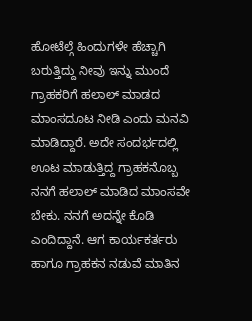ಹೋಟೆಲ್ಗೆ ಹಿಂದುಗಳೇ ಹೆಚ್ಚಾಗಿ ಬರುತ್ತಿದ್ದು ನೀವು ಇನ್ನು ಮುಂದೆ ಗ್ರಾಹಕರಿಗೆ ಹಲಾಲ್ ಮಾಡದ ಮಾಂಸದೂಟ ನೀಡಿ ಎಂದು ಮನವಿ ಮಾಡಿದ್ದಾರೆ. ಅದೇ ಸಂದರ್ಭದಲ್ಲಿ ಊಟ ಮಾಡುತ್ತಿದ್ದ ಗ್ರಾಹಕನೊಬ್ಬ ನನಗೆ ಹಲಾಲ್ ಮಾಡಿದ ಮಾಂಸವೇ ಬೇಕು. ನನಗೆ ಅದನ್ನೇ ಕೊಡಿ ಎಂದಿದ್ದಾನೆ. ಆಗ ಕಾರ್ಯಕರ್ತರು ಹಾಗೂ ಗ್ರಾಹಕನ ನಡುವೆ ಮಾತಿನ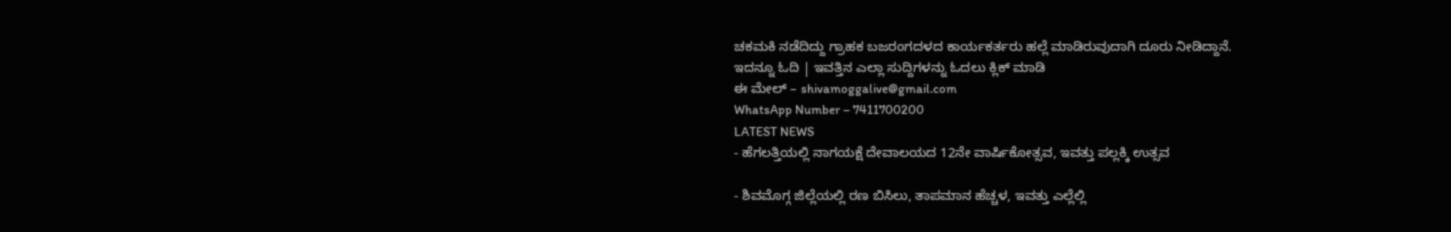ಚಕಮಕಿ ನಡೆದಿದ್ದು ಗ್ರಾಹಕ ಬಜರಂಗದಳದ ಕಾರ್ಯಕರ್ತರು ಹಲ್ಲೆ ಮಾಡಿರುವುದಾಗಿ ದೂರು ನೀಡಿದ್ದಾನೆ.
ಇದನ್ನೂ ಓದಿ | ಇವತ್ತಿನ ಎಲ್ಲಾ ಸುದ್ದಿಗಳನ್ನು ಓದಲು ಕ್ಲಿಕ್ ಮಾಡಿ
ಈ ಮೇಲ್ – shivamoggalive@gmail.com
WhatsApp Number – 7411700200
LATEST NEWS
- ಹೆಗಲತ್ತಿಯಲ್ಲಿ ನಾಗಯಕ್ಷೆ ದೇವಾಲಯದ 12ನೇ ವಾರ್ಷಿಕೋತ್ಸವ, ಇವತ್ತು ಪಲ್ಲಕ್ಕಿ ಉತ್ಸವ

- ಶಿವಮೊಗ್ಗ ಜಿಲ್ಲೆಯಲ್ಲಿ ರಣ ಬಿಸಿಲು, ತಾಪಮಾನ ಹೆಚ್ಚಳ, ಇವತ್ತು ಎಲ್ಲೆಲ್ಲಿ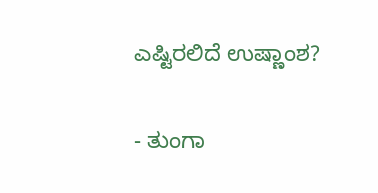ಎಷ್ಟಿರಲಿದೆ ಉಷ್ಣಾಂಶ?

- ತುಂಗಾ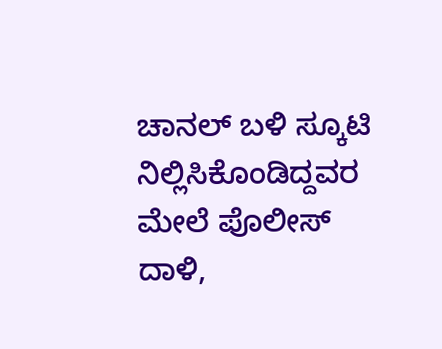ಚಾನಲ್ ಬಳಿ ಸ್ಕೂಟಿ ನಿಲ್ಲಿಸಿಕೊಂಡಿದ್ದವರ ಮೇಲೆ ಪೊಲೀಸ್ ದಾಳಿ,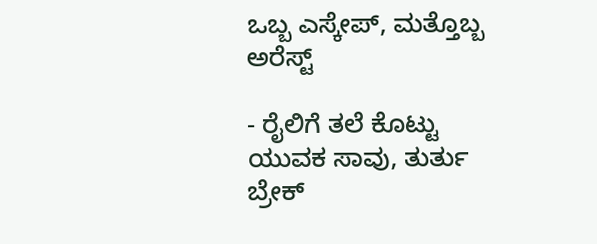ಒಬ್ಬ ಎಸ್ಕೇಪ್, ಮತ್ತೊಬ್ಬ ಅರೆಸ್ಟ್

- ರೈಲಿಗೆ ತಲೆ ಕೊಟ್ಟು ಯುವಕ ಸಾವು, ತುರ್ತು ಬ್ರೇಕ್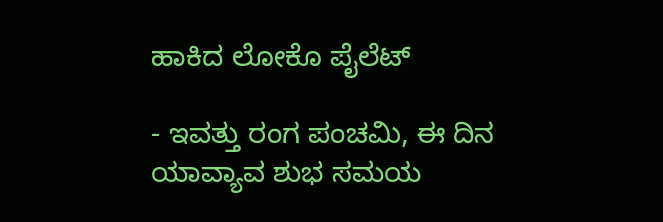ಹಾಕಿದ ಲೋಕೊ ಪೈಲೆಟ್

- ಇವತ್ತು ರಂಗ ಪಂಚಮಿ, ಈ ದಿನ ಯಾವ್ಯಾವ ಶುಭ ಸಮಯ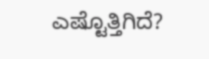ಎಷ್ಟೊತ್ತಿಗಿದೆ?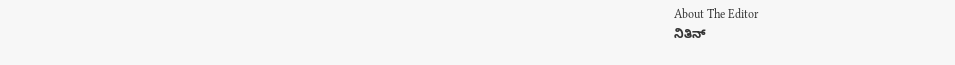About The Editor
ನಿತಿನ್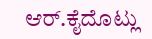ಆರ್.ಕೈದೊಟ್ಲು